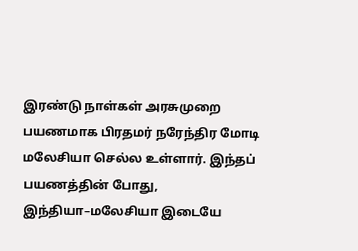இரண்டு நாள்கள் அரசுமுறை பயணமாக பிரதமர் நரேந்திர மோடி மலேசியா செல்ல உள்ளார். இந்தப் பயணத்தின் போது, இந்தியா–மலேசியா இடையே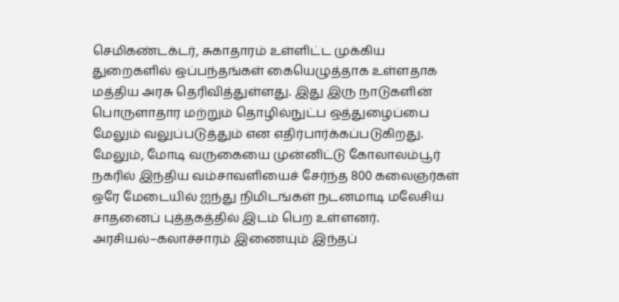செமிகண்டக்டர், சுகாதாரம் உள்ளிட்ட முக்கிய துறைகளில் ஒப்பந்தங்கள் கையெழுத்தாக உள்ளதாக மத்திய அரசு தெரிவித்துள்ளது. இது இரு நாடுகளின் பொருளாதார மற்றும் தொழில்நுட்ப ஒத்துழைப்பை மேலும் வலுப்படுத்தும் என எதிர்பார்க்கப்படுகிறது.
மேலும், மோடி வருகையை முன்னிட்டு கோலாலம்பூர் நகரில் இந்திய வம்சாவளியைச் சேர்ந்த 800 கலைஞர்கள் ஒரே மேடையில் ஐந்து நிமிடங்கள் நடனமாடி மலேசிய சாதனைப் புத்தகத்தில் இடம் பெற உள்ளனர். அரசியல்–கலாச்சாரம் இணையும் இந்தப்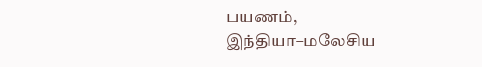பயணம், இந்தியா–மலேசிய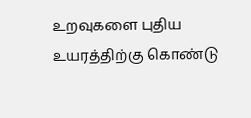உறவுகளை புதிய உயரத்திற்கு கொண்டு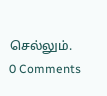செல்லும்.
0 Comments